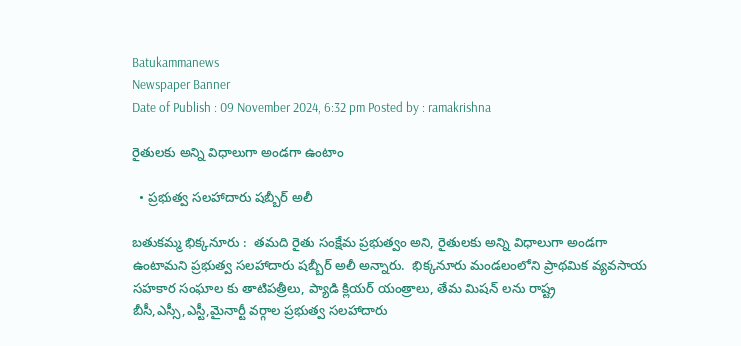Batukammanews
Newspaper Banner
Date of Publish : 09 November 2024, 6:32 pm Posted by : ramakrishna

రైతులకు అన్ని విధాలుగా అండగా ఉంటాం

  • ప్రభుత్వ సలహాదారు షబ్బీర్ అలీ

బతుకమ్మ భిక్కనూరు :  తమది రైతు సంక్షేమ ప్రభుత్వం అని, రైతులకు అన్ని విధాలుగా అండగా ఉంటామని ప్రభుత్వ సలహాదారు షబ్బీర్ అలీ అన్నారు.  భిక్కనూరు మండలంలోని ప్రాథమిక వ్యవసాయ సహకార సంఘాల కు తాటిపత్రీలు, ప్యాడి క్లియర్ యంత్రాలు, తేమ మిషన్ లను రాష్ట్ర బీసీ,ఎస్సీ,ఎస్టీ,మైనార్టీ వర్గాల ప్రభుత్వ సలహాదారు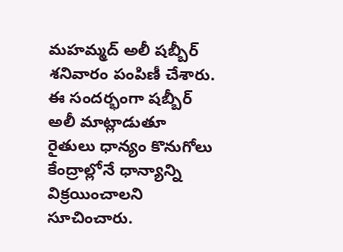మహమ్మద్ అలీ షబ్బీర్ శనివారం పంపిణీ చేశారు. ఈ సందర్భంగా షబ్బీర్ అలీ మాట్లాడుతూ  రైతులు ధాన్యం కొనుగోలు కేంద్రాల్లోనే ధాన్యాన్ని విక్రయించాలని సూచించారు.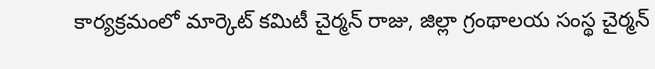కార్యక్రమంలో మార్కెట్ కమిటీ చైర్మన్ రాజు, జిల్లా గ్రంథాలయ సంస్థ చైర్మన్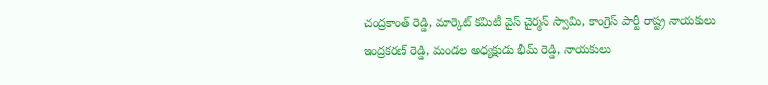చంద్రకాంత్ రెడ్డి, మార్కెట్ కమిటీ వైస్ చైర్మన్ స్వామి, కాంగ్రెస్ పార్టీ రాష్ట్ర నాయకులు ఇంద్రకరణ్ రెడ్డి, మండల అధ్యక్షుడు భీమ్ రెడ్డి, నాయకులు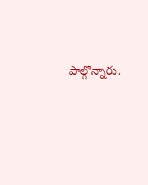పాల్గొన్నారు.